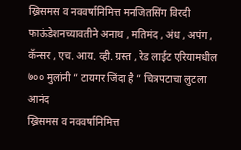ख्रिसमस व नववर्षानिमित्त मनजितसिंग विरदी फाऊंडेशनच्यावतीने अनाथ , मतिमंद , अंध , अपंग , कॅन्सर , एच. आय. व्ही. ग्रस्त , रेड लाईट एरियामधील ७०० मुलांनी ” टायगर जिंदा है ” चित्रपटाचा लुटला आनंद
ख्रिसमस व नववर्षानिमित्त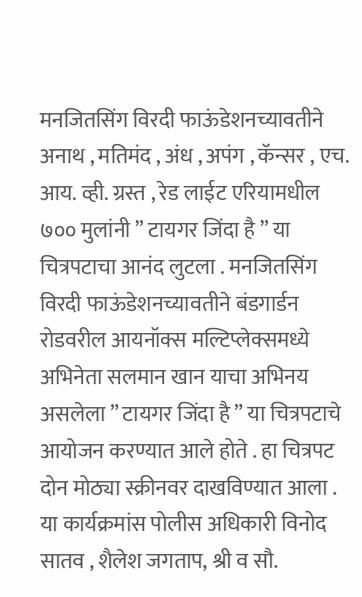मनजितसिंग विरदी फाऊंडेशनच्यावतीने अनाथ , मतिमंद , अंध , अपंग , कॅन्सर , एच. आय. व्ही. ग्रस्त , रेड लाईट एरियामधील ७०० मुलांनी ” टायगर जिंदा है ” या चित्रपटाचा आनंद लुटला . मनजितसिंग विरदी फाऊंडेशनच्यावतीने बंडगार्डन रोडवरील आयनॉक्स मल्टिप्लेक्समध्ये अभिनेता सलमान खान याचा अभिनय असलेला ” टायगर जिंदा है ” या चित्रपटाचे आयोजन करण्यात आले होते . हा चित्रपट दोन मोठ्या स्क्रीनवर दाखविण्यात आला . या कार्यक्रमांस पोलीस अधिकारी विनोद सातव , शैलेश जगताप, श्री व सौ.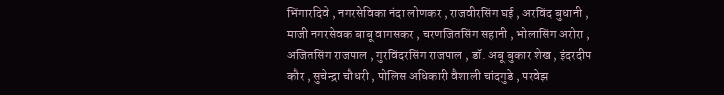भिंगारदिवे , नगरसेविका नंदा लोणकर , राजवीरसिंग घई , अरविंद बुधानी , माजी नगरसेवक बाबू वागसकर , चरणजितसिंग सहानी , भोलासिंग अरोरा , अजितसिंग राजपाल , गुरविंदरसिंग राजपाल , डॉ. अबू बुकार शेख , इंदरदीप कौर , सुचेन्द्रा चौधरी , पोलिस अधिकारी वैशाली चांदगुडे , परवेझ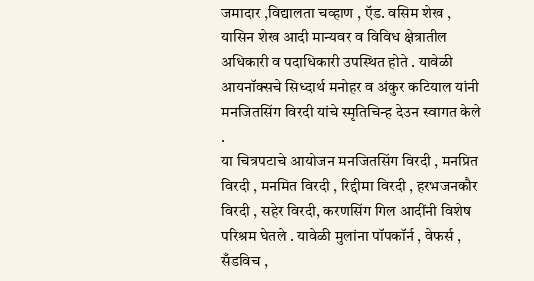जमादार ,विद्यालता चव्हाण , ऍड. वसिम शेख , यासिन शेख आदी मान्यवर व विविध क्षेत्रातील अधिकारी व पदाधिकारी उपस्थित होते . यावेळी आयनॉक्सचे सिध्दार्थ मनोहर व अंकुर कटियाल यांनी मनजितसिंग विरदी यांचे स्मृतिचिन्ह देउन स्वागत केले .
या चित्रपटाचे आयोजन मनजितसिंग विरदी , मनप्रित विरदी , मनमित विरदी , रिद्दीमा विरदी , हरभजनकौर विरदी , सहेर विरदी, करणसिंग गिल आदींनी विशेष परिश्रम घेतले . यावेळी मुलांना पॉपकॉर्न , वेफर्स , सँडविच ,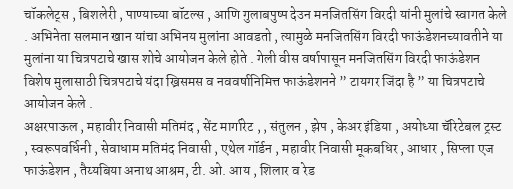चॉकलेट्स , बिशलेरी , पाण्याच्या बॉटल्स , आणि गुलाबपुष्प देउन मनजितसिंग विरदी यांनी मुलांचे स्वागत केले . अभिनेता सलमान खान यांचा अभिनय मुलांना आवडतो , त्यामुळे मनजितसिंग विरदी फाऊंडेशनच्यावतीने या मुलांना या चित्रपटाचे खास शोचे आयोजन केले होते . गेली वीस वर्षापासून मनजितसिंग विरदी फाऊंडेशन विशेष मुलासाठी चित्रपटाचे यंदा ख्रिसमस व नववर्षानिमित्त फाऊंडेशनने ” टायगर जिंदा है ” या चित्रपटाचे आयोजन केले .
अक्षरपाऊल , महावीर निवासी मतिमंद , सेंट मार्गारेट , , संतुलन , झेप , केअर इंडिया , अयोध्या चॅरिटेबल ट्रस्ट , स्वरूपवर्धिनी , सेवाधाम मतिमंद निवासी , एथेल गॉर्डन , महावीर निवासी मूकबधिर , आधार , सिप्ला एज फाऊंडेशन , तैय्यबिया अनाथ आश्रम, टी. ओ. आय , शिलार व रेड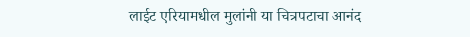लाईट एरियामधील मुलांनी या चित्रपटाचा आनंद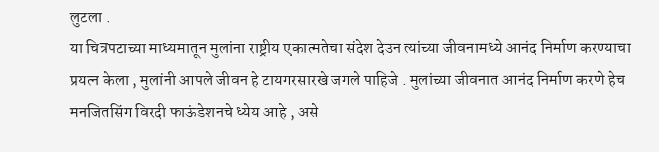लुटला .
या चित्रपटाच्या माध्यमातून मुलांना राष्ट्रीय एकात्मतेचा संदेश देउन त्यांच्या जीवनामध्ये आनंद निर्माण करण्याचा प्रयत्न केला , मुलांनी आपले जीवन हे टायगरसारखे जगले पाहिजे . मुलांच्या जीवनात आनंद निर्माण करणे हेच मनजितसिंग विरदी फाऊंडेशनचे ध्येय आहे , असे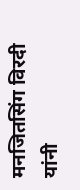मनजितसिंग विरदी यांनी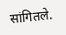सांगितले.